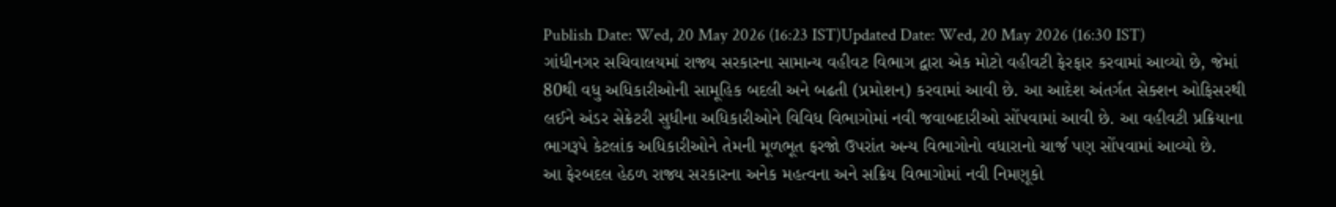Publish Date: Wed, 20 May 2026 (16:23 IST)Updated Date: Wed, 20 May 2026 (16:30 IST)
ગાંધીનગર સચિવાલયમાં રાજ્ય સરકારના સામાન્ય વહીવટ વિભાગ દ્વારા એક મોટો વહીવટી ફેરફાર કરવામાં આવ્યો છે, જેમાં 80થી વધુ અધિકારીઓની સામૂહિક બદલી અને બઢતી (પ્રમોશન) કરવામાં આવી છે. આ આદેશ અંતર્ગત સેક્શન ઓફિસરથી લઈને અંડર સેક્રેટરી સુધીના અધિકારીઓને વિવિધ વિભાગોમાં નવી જવાબદારીઓ સોંપવામાં આવી છે. આ વહીવટી પ્રક્રિયાના ભાગરૂપે કેટલાંક અધિકારીઓને તેમની મૂળભૂત ફરજો ઉપરાંત અન્ય વિભાગોનો વધારાનો ચાર્જ પણ સોંપવામાં આવ્યો છે.
આ ફેરબદલ હેઠળ રાજ્ય સરકારના અનેક મહત્વના અને સક્રિય વિભાગોમાં નવી નિમણૂકો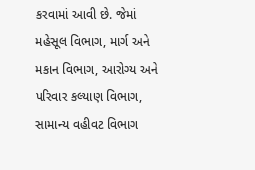કરવામાં આવી છે. જેમાં મહેસૂલ વિભાગ, માર્ગ અને મકાન વિભાગ, આરોગ્ય અને પરિવાર કલ્યાણ વિભાગ, સામાન્ય વહીવટ વિભાગ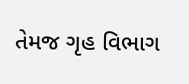તેમજ ગૃહ વિભાગ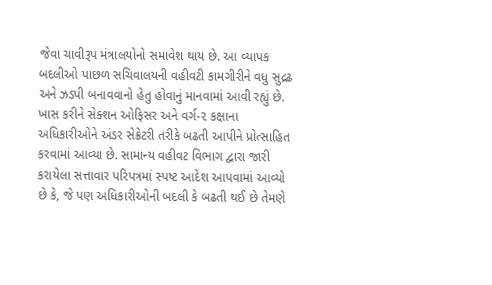જેવા ચાવીરૂપ મંત્રાલયોનો સમાવેશ થાય છે. આ વ્યાપક બદલીઓ પાછળ સચિવાલયની વહીવટી કામગીરીને વધુ સુદ્રઢ અને ઝડપી બનાવવાનો હેતુ હોવાનું માનવામાં આવી રહ્યું છે.
ખાસ કરીને સેક્શન ઓફિસર અને વર્ગ-૨ કક્ષાના અધિકારીઓને અંડર સેક્રેટરી તરીકે બઢતી આપીને પ્રોત્સાહિત કરવામાં આવ્યા છે. સામાન્ય વહીવટ વિભાગ દ્વારા જારી કરાયેલા સત્તાવાર પરિપત્રમાં સ્પષ્ટ આદેશ આપવામાં આવ્યો છે કે, જે પણ અધિકારીઓની બદલી કે બઢતી થઈ છે તેમણે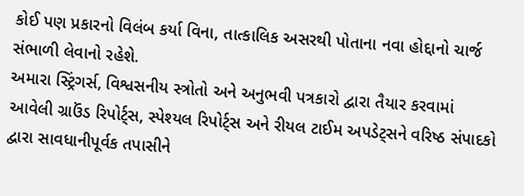કોઈ પણ પ્રકારનો વિલંબ કર્યા વિના, તાત્કાલિક અસરથી પોતાના નવા હોદ્દાનો ચાર્જ સંભાળી લેવાનો રહેશે.
અમારા સ્ટ્રિંગર્સ, વિશ્વસનીય સ્ત્રોતો અને અનુભવી પત્રકારો દ્વારા તૈયાર કરવામાં આવેલી ગ્રાઉંડ રિપોર્ટ્સ, સ્પેશ્યલ રિપોર્ટ્સ અને રીયલ ટાઈમ અપડેટ્સને વરિષ્ઠ સંપાદકો દ્વારા સાવધાનીપૂર્વક તપાસીને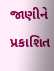જાણીને પ્રકાશિત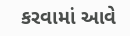કરવામાં આવે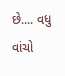છે.... વધુ વાંચો